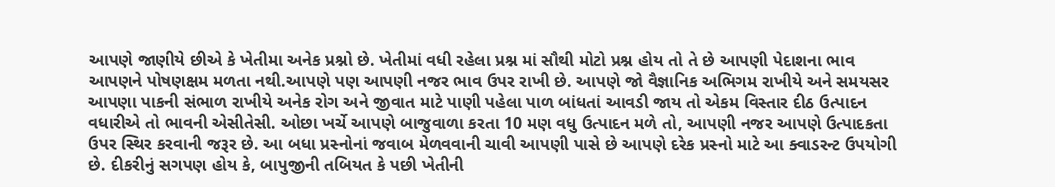આપણે જાણીયે છીએ કે ખેતીમા અનેક પ્રશ્નો છે. ખેતીમાં વધી રહેલા પ્રશ્ન માં સૌથી મોટો પ્રશ્ન હોય તો તે છે આપણી પેદાશના ભાવ આપણને પોષણક્ષમ મળતા નથી.આપણે પણ આપણી નજર ભાવ ઉપર રાખી છે. આપણે જો વૈજ્ઞાનિક અભિગમ રાખીયે અને સમયસર આપણા પાકની સંભાળ રાખીયે અનેક રોગ અને જીવાત માટે પાણી પહેલા પાળ બાંધતાં આવડી જાય તો એકમ વિસ્તાર દીઠ ઉત્પાદન વધારીએ તો ભાવની એસીતેસી. ઓછા ખર્ચે આપણે બાજુવાળા કરતા 10 મણ વધુ ઉત્પાદન મળે તો, આપણી નજર આપણે ઉત્પાદકતા ઉપર સ્થિર કરવાની જરૂર છે. આ બધા પ્રસ્નોનાં જવાબ મેળવવાની ચાવી આપણી પાસે છે આપણે દરેક પ્રસ્નો માટે આ ક્વાડરન્ટ ઉપયોગી છે. દીકરીનું સગપણ હોય કે, બાપુજીની તબિયત કે પછી ખેતીની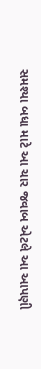સમશ્યા બધા માટે આ ચાર જવાબ એટલે આ આપણી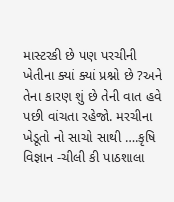માસ્ટરકી છે પણ પરચીની ખેતીના ક્યાં ક્યાં પ્રશ્નો છે ?અને તેના કારણ શું છે તેની વાત હવે પછી વાંચતા રહેજો. મરચીના ખેડૂતો નો સાચો સાથી ….કૃષિ વિજ્ઞાન -ચીલી કી પાઠશાલા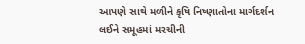આપણે સાથે મળીને કૃષિ નિષ્ણાતોના માર્ગદર્શન લઈને સમૂહમાં મરચીની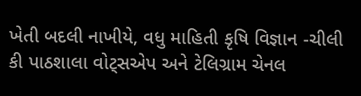ખેતી બદલી નાખીયે, વધુ માહિતી કૃષિ વિજ્ઞાન -ચીલી કી પાઠશાલા વોટ્સએપ અને ટેલિગ્રામ ચેનલ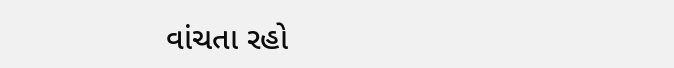વાંચતા રહો